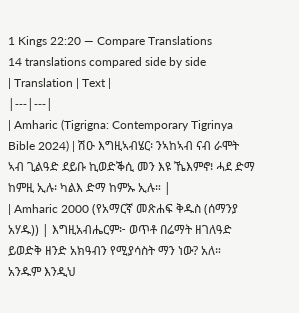1 Kings 22:20 — Compare Translations
14 translations compared side by side
| Translation | Text |
|---|---|
| Amharic (Tigrigna: Contemporary Tigrinya Bible 2024) | ሽዑ እግዚኣብሄር፡ ንኣከኣብ ናብ ራሞት ኣብ ጊልዓድ ደይቡ ኪወድቕሲ መን እዩ ኼእምኖ፧ ሓደ ድማ ከምዚ ኢሉ፡ ካልእ ድማ ከምኡ ኢሉ። |
| Amharic 2000 (የአማርኛ መጽሐፍ ቅዱስ (ሰማንያ አሃዱ)) | እግዚአብሔርም፦ ወጥቶ በሬማት ዘገለዓድ ይወድቅ ዘንድ አክዓብን የሚያሳስት ማን ነው? አለ። አንዱም እንዲህ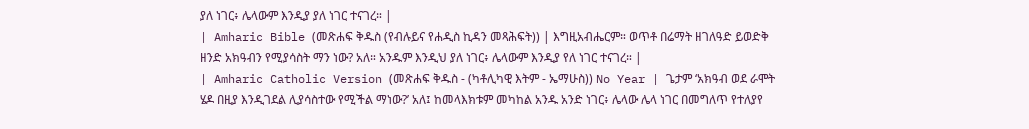ያለ ነገር፥ ሌላውም እንዲያ ያለ ነገር ተናገረ። |
| Amharic Bible (መጽሐፍ ቅዱስ (የብሉይና የሐዲስ ኪዳን መጻሕፍት)) | እግዚአብሔርም። ወጥቶ በሬማት ዘገለዓድ ይወድቅ ዘንድ አክዓብን የሚያሳስት ማን ነው? አለ። አንዱም እንዲህ ያለ ነገር፥ ሌላውም እንዲያ የለ ነገር ተናገረ። |
| Amharic Catholic Version (መጽሐፍ ቅዱስ - (ካቶሊካዊ እትም - ኤማሁስ)) No Year | ጌታም ‘አክዓብ ወደ ራሞት ሄዶ በዚያ እንዲገደል ሊያሳስተው የሚችል ማነው?’ አለ፤ ከመላእክቱም መካከል አንዱ አንድ ነገር፥ ሌላው ሌላ ነገር በመግለጥ የተለያየ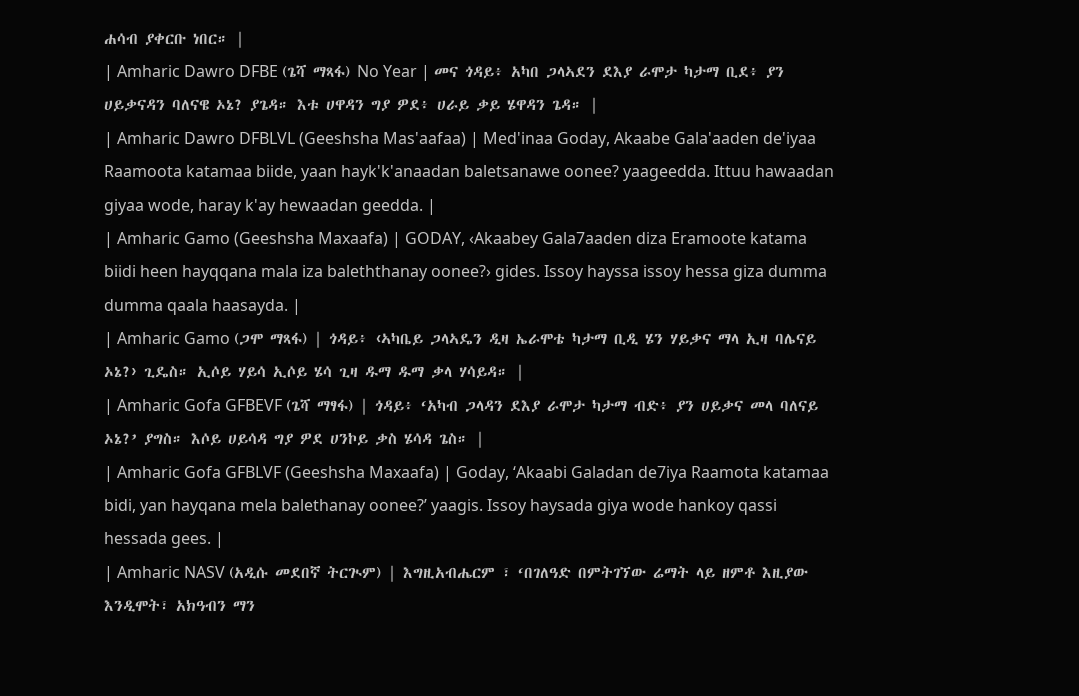ሐሳብ ያቀርቡ ነበር። |
| Amharic Dawro DFBE (ጌሻ ማጻፋ) No Year | መና ጎዳይ፥ አካበ ጋላኣደን ደእያ ራሞታ ካታማ ቢደ፥ ያን ሀይቃናዳን ባለናዌ ኦኔ? ያጌዳ። እቱ ሀዋዳን ግያ ዎደ፥ ሀራይ ቃይ ሄዋዳን ጌዳ። |
| Amharic Dawro DFBLVL (Geeshsha Mas'aafaa) | Med'inaa Goday, Akaabe Gala'aaden de'iyaa Raamoota katamaa biide, yaan hayk'k'anaadan baletsanawe oonee? yaageedda. Ittuu hawaadan giyaa wode, haray k'ay hewaadan geedda. |
| Amharic Gamo (Geeshsha Maxaafa) | GODAY, ‹Akaabey Gala7aaden diza Eramoote katama biidi heen hayqqana mala iza baleththanay oonee?› gides. Issoy hayssa issoy hessa giza dumma dumma qaala haasayda. |
| Amharic Gamo (ጋሞ ማጻፋ) | ጎዳይ፥ ‹ኣካቤይ ጋላኣዴን ዲዛ ኤራሞቴ ካታማ ቢዲ ሄን ሃይቃና ማላ ኢዛ ባሌናይ ኦኔ?› ጊዴስ። ኢሶይ ሃይሳ ኢሶይ ሄሳ ጊዛ ዱማ ዱማ ቃላ ሃሳይዳ። |
| Amharic Gofa GFBEVF (ጌሻ ማፃፋ) | ጎዳይ፥ ‘አካብ ጋላዳን ደእያ ራሞታ ካታማ ብድ፥ ያን ሀይቃና መላ ባለናይ ኦኔ?’ ያግስ። እሶይ ሀይሳዳ ግያ ዎደ ሀንኮይ ቃስ ሄሳዳ ጌስ። |
| Amharic Gofa GFBLVF (Geeshsha Maxaafa) | Goday, ‘Akaabi Galadan de7iya Raamota katamaa bidi, yan hayqana mela balethanay oonee?’ yaagis. Issoy haysada giya wode hankoy qassi hessada gees. |
| Amharic NASV (አዲሱ መደበኛ ትርጒም) | እግዚአብሔርም ፣ ‘በገለዓድ በምትገኘው ሬማት ላይ ዘምቶ እዚያው እንዲሞት፣ አክዓብን ማን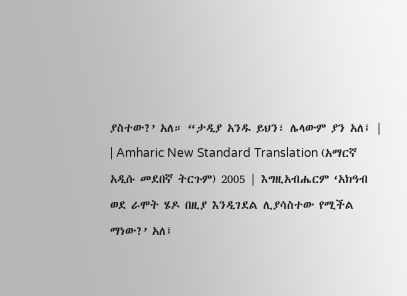ያስተው?’ አለ። “ታዲያ አንዱ ይህን፣ ሌላውም ያን አለ፤ |
| Amharic New Standard Translation (አማርኛ አዲሱ መደበኛ ትርጉም) 2005 | እግዚአብሔርም ‘አክዓብ ወደ ራሞት ሄዶ በዚያ እንዲገደል ሊያሳስተው የሚችል ማነው?’ አለ፤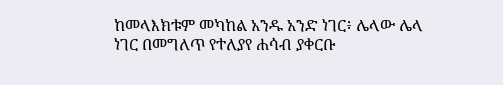ከመላእክቱም መካከል አንዱ አንድ ነገር፥ ሌላው ሌላ ነገር በመግለጥ የተለያየ ሐሳብ ያቀርቡ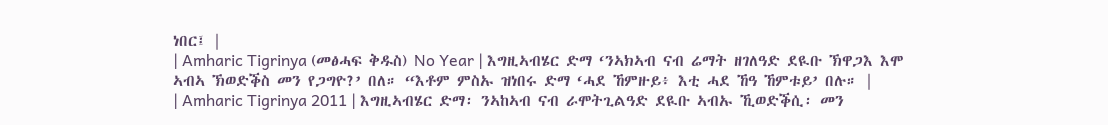ነበር፤ |
| Amharic Tigrinya (መፅሓፍ ቅዱስ) No Year | እግዚኣብሄር ድማ ‘ንኣክኣብ ናብ ሬማት ዘገለዓድ ደዪቡ ኽዋጋእ እሞ ኣብኣ ኽወድቕስ መን የጋግዮ?’ በለ። “እቶም ምስኡ ዝነበሩ ድማ ‘ሓደ ኸምዙይ፥ እቲ ሓደ ኸዓ ኸምቱይ’ በሉ። |
| Amharic Tigrinya 2011 | እግዚኣብሄር ድማ፡ ንኣከኣብ ናብ ራሞትጊልዓድ ደዪቡ ኣብኡ ኺወድቕሲ፡ መን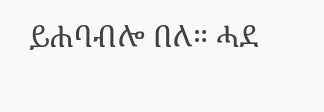ይሐባብሎ በለ። ሓደ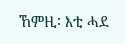ኸምዚ፡ እቲ ሓደ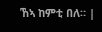ኸኣ ከምቲ በለ። |